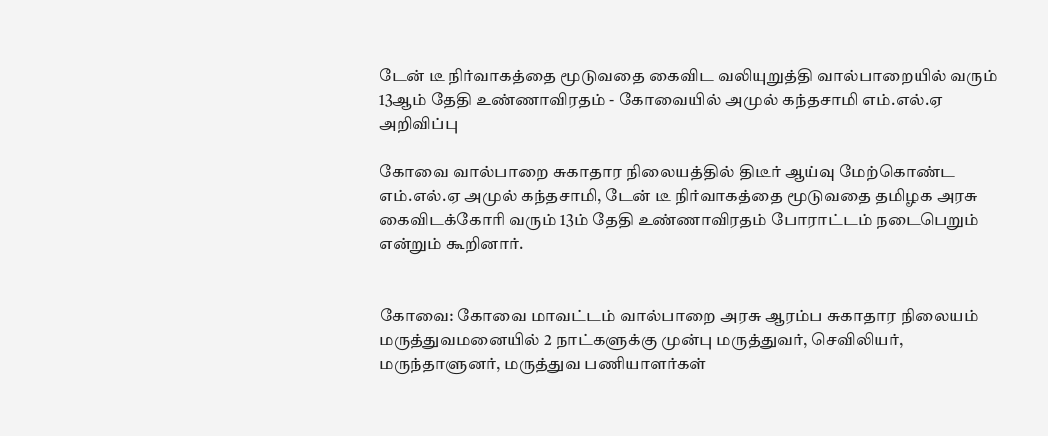டேன் டீ நிர்வாகத்தை மூடுவதை கைவிட வலியுறுத்தி வால்பாறையில் வரும் 13ஆம் தேதி உண்ணாவிரதம் - கோவையில் அமுல் கந்தசாமி எம்.எல்.ஏ அறிவிப்பு

கோவை வால்பாறை சுகாதார நிலையத்தில் திடீர் ஆய்வு மேற்கொண்ட எம்.எல்.ஏ அமுல் கந்தசாமி, டேன் டீ நிர்வாகத்தை மூடுவதை தமிழக அரசு கைவிடக்கோரி வரும் 13ம் தேதி உண்ணாவிரதம் போராட்டம் நடைபெறும் என்றும் கூறினார்.


கோவை: கோவை மாவட்டம் வால்பாறை அரசு ஆரம்ப சுகாதார நிலையம் மருத்துவமனையில் 2 நாட்களுக்கு முன்பு மருத்துவர், செவிலியர், மருந்தாளுனர், மருத்துவ பணியாளர்கள்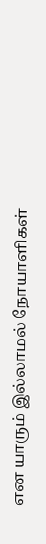என யாரும் இல்லாமல் நோயாளிகள்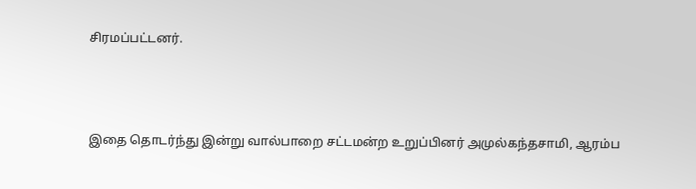சிரமப்பட்டனர்.



இதை தொடர்ந்து இன்று வால்பாறை சட்டமன்ற உறுப்பினர் அமுல்கந்தசாமி, ஆரம்ப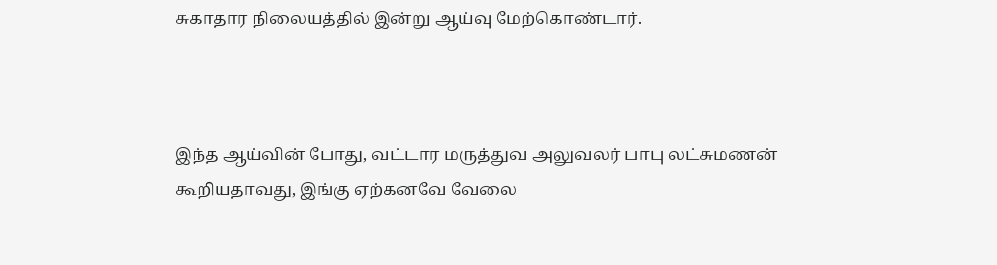சுகாதார நிலையத்தில் இன்று ஆய்வு மேற்கொண்டார்.



இந்த ஆய்வின் போது, வட்டார மருத்துவ அலுவலர் பாபு லட்சுமணன் கூறியதாவது, இங்கு ஏற்கனவே வேலை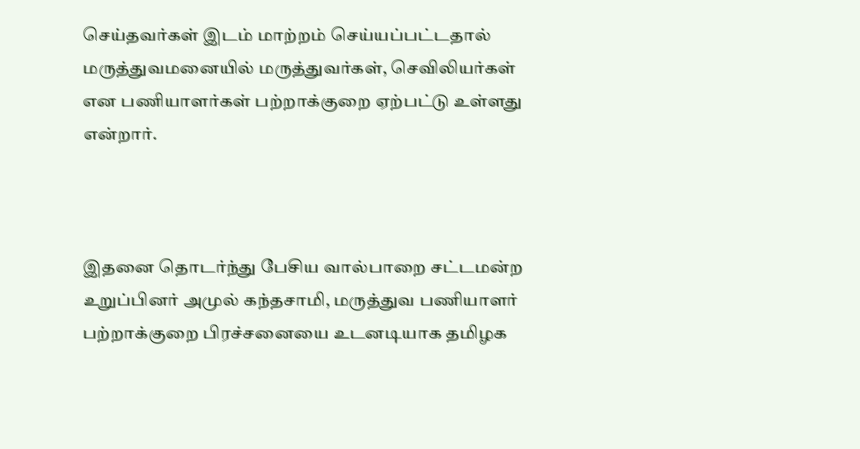செய்தவர்கள் இடம் மாற்றம் செய்யப்பட்டதால் மருத்துவமனையில் மருத்துவர்கள், செவிலியர்கள் என பணியாளர்கள் பற்றாக்குறை ஏற்பட்டு உள்ளது என்றார்.



இதனை தொடர்ந்து பேசிய வால்பாறை சட்டமன்ற உறுப்பினர் அமுல் கந்தசாமி, மருத்துவ பணியாளர் பற்றாக்குறை பிரச்சனையை உடனடியாக தமிழக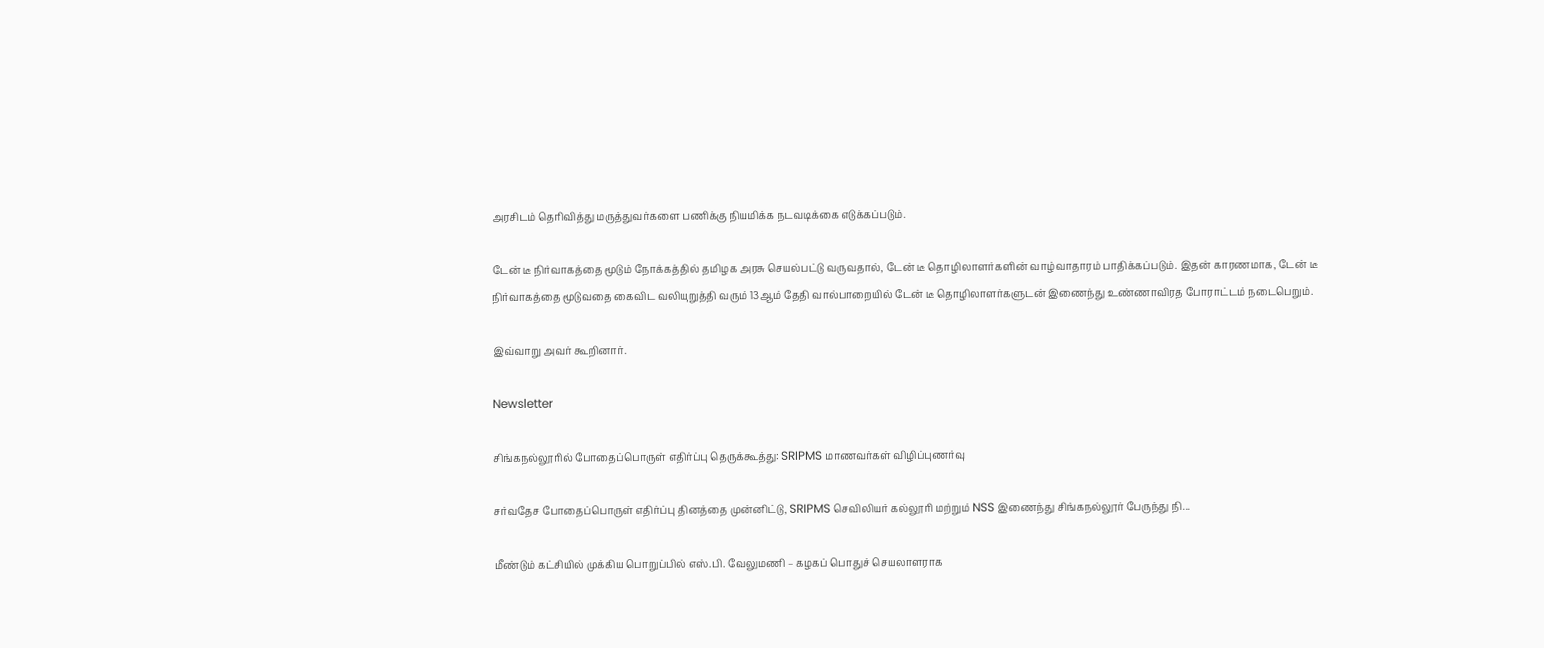அரசிடம் தெரிவித்து மருத்துவர்களை பணிக்கு நியமிக்க நடவடிக்கை எடுக்கப்படும்.

டேன் டீ நிர்வாகத்தை மூடும் நோக்கத்தில் தமிழக அரசு செயல்பட்டு வருவதால், டேன் டீ தொழிலாளர்களின் வாழ்வாதாரம் பாதிக்கப்படும். இதன் காரணமாக, டேன் டீ நிர்வாகத்தை மூடுவதை கைவிட வலியுறுத்தி வரும் 13ஆம் தேதி வால்பாறையில் டேன் டீ தொழிலாளர்களுடன் இணைந்து உண்ணாவிரத போராட்டம் நடைபெறும்.

இவ்வாறு அவர் கூறினார்.

Newsletter

சிங்கநல்லூரில் போதைப்பொருள் எதிர்ப்பு தெருக்கூத்து: SRIPMS மாணவர்கள் விழிப்புணர்வு

சர்வதேச போதைப்பொருள் எதிர்ப்பு தினத்தை முன்னிட்டு, SRIPMS செவிலியர் கல்லூரி மற்றும் NSS இணைந்து சிங்கநல்லூர் பேருந்து நி...

மீண்டும் கட்சியில் முக்கிய பொறுப்பில் எஸ்.பி. வேலுமணி – கழகப் பொதுச் செயலாளராக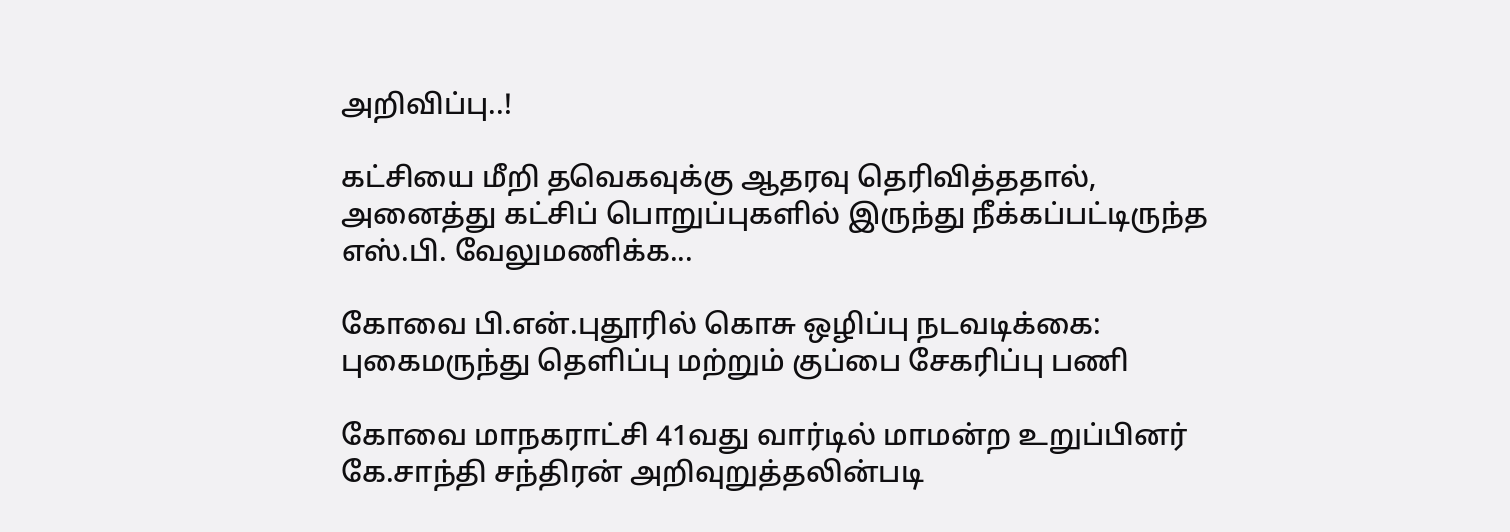அறிவிப்பு..!

கட்சியை மீறி தவெகவுக்கு ஆதரவு தெரிவித்ததால், அனைத்து கட்சிப் பொறுப்புகளில் இருந்து நீக்கப்பட்டிருந்த எஸ்.பி. வேலுமணிக்க...

கோவை பி.என்.புதூரில் கொசு ஒழிப்பு நடவடிக்கை: புகைமருந்து தெளிப்பு மற்றும் குப்பை சேகரிப்பு பணி

கோவை மாநகராட்சி 41வது வார்டில் மாமன்ற உறுப்பினர் கே.சாந்தி சந்திரன் அறிவுறுத்தலின்படி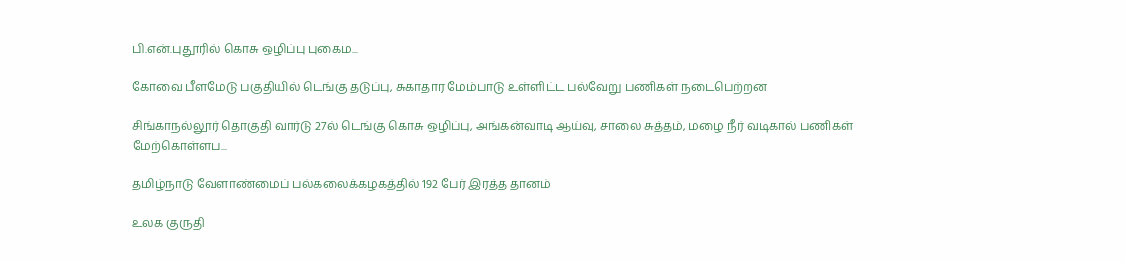பி.என்.புதூரில் கொசு ஒழிப்பு புகைம...

கோவை பீளமேடு பகுதியில் டெங்கு தடுப்பு, சுகாதார மேம்பாடு உள்ளிட்ட பல்வேறு பணிகள் நடைபெற்றன

சிங்காநல்லூர் தொகுதி வார்டு 27ல் டெங்கு கொசு ஒழிப்பு, அங்கன்வாடி ஆய்வு, சாலை சுத்தம், மழை நீர் வடிகால் பணிகள் மேற்கொள்ளப...

தமிழ்நாடு வேளாண்மைப் பல்கலைக்கழகத்தில் 192 பேர் இரத்த தானம்

உலக குருதி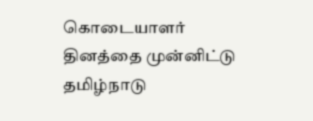கொடையாளர் தினத்தை முன்னிட்டு தமிழ்நாடு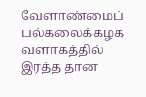வேளாண்மைப் பல்கலைக்கழக வளாகத்தில் இரத்த தான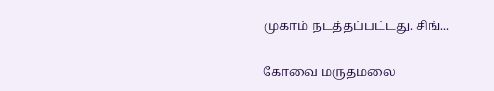முகாம் நடத்தப்பட்டது. சிங்...

கோவை மருதமலை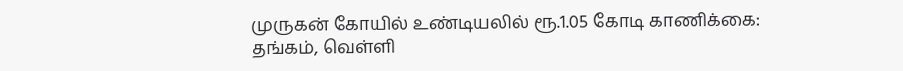முருகன் கோயில் உண்டியலில் ரூ.1.05 கோடி காணிக்கை: தங்கம், வெள்ளி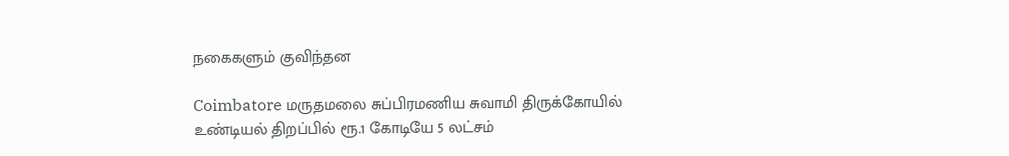நகைகளும் குவிந்தன

Coimbatore மருதமலை சுப்பிரமணிய சுவாமி திருக்கோயில் உண்டியல் திறப்பில் ரூ.1 கோடியே 5 லட்சம்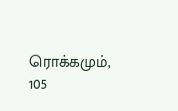ரொக்கமும், 105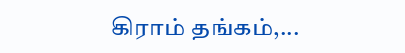கிராம் தங்கம்,...